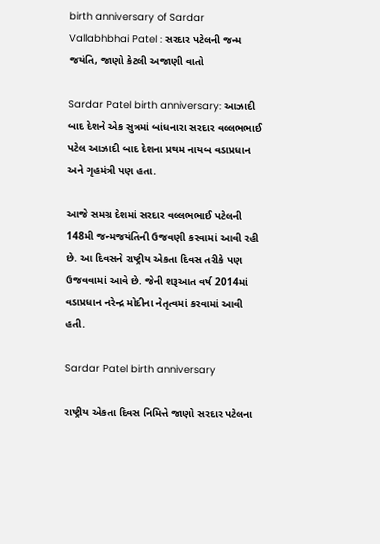birth anniversary of Sardar Vallabhbhai Patel : સરદાર પટેલની જન્મ જયંતિ, જાણો કેટલી અજાણી વાતો

Sardar Patel birth anniversary: આઝાદી બાદ દેશને એક સુત્રમાં બાંધનારા સરદાર વલ્લભભાઈ પટેલ આઝાદી બાદ દેશના પ્રથમ નાયબ વડાપ્રધાન અને ગૃહમંત્રી પણ હતા.

આજે સમગ્ર દેશમાં સરદાર વલ્લભભાઈ પટેલની 148મી જન્મજયંતિની ઉજવણી કરવામાં આવી રહી છે. આ દિવસને રાષ્ટ્રીય એકતા દિવસ તરીકે પણ ઉજવવામાં આવે છે. જેની શરૂઆત વર્ષ 2014માં વડાપ્રધાન નરેન્દ્ર મોદીના નેતૃત્વમાં કરવામાં આવી હતી.

Sardar Patel birth anniversary

રાષ્ટ્રીય એકતા દિવસ નિમિત્તે જાણો સરદાર પટેલના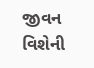જીવન વિશેની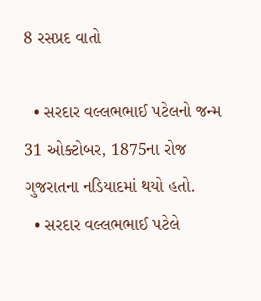8 રસપ્રદ વાતો

  • સરદાર વલ્લભભાઈ પટેલનો જન્મ 31 ઓક્ટોબર, 1875ના રોજ ગુજરાતના નડિયાદમાં થયો હતો.
  • સરદાર વલ્લભભાઈ પટેલે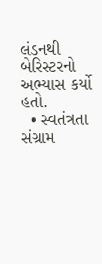લંડનથી બેરિસ્ટરનો અભ્યાસ કર્યો હતો.
  • સ્વતંત્રતા સંગ્રામ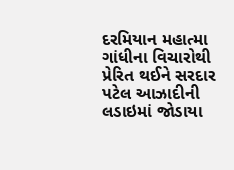દરમિયાન મહાત્મા ગાંધીના વિચારોથી પ્રેરિત થઈને સરદાર પટેલ આઝાદીની લડાઇમાં જોડાયા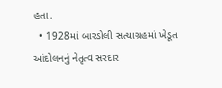હતા.
  • 1928માં બારડોલી સત્યાગ્રહમાં ખેડૂત આંદોલનનું નેતૃત્વ સરદાર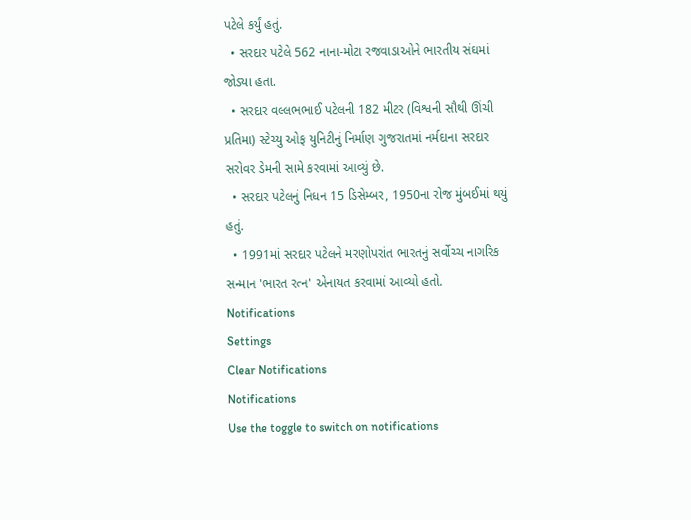પટેલે કર્યું હતું.
  • સરદાર પટેલે 562 નાના-મોટા રજવાડાઓને ભારતીય સંઘમાં જોડ્યા હતા.
  • સરદાર વલ્લભભાઈ પટેલની 182 મીટર (વિશ્વની સૌથી ઊંચી પ્રતિમા) સ્ટેચ્યુ ઓફ યુનિટીનું નિર્માણ ગુજરાતમાં નર્મદાના સરદાર સરોવર ડેમની સામે કરવામાં આવ્યું છે.
  • સરદાર પટેલનું નિધન 15 ડિસેમ્બર, 1950ના રોજ મુંબઈમાં થયું હતું.
  • 1991માં સરદાર પટેલને મરણોપરાંત ભારતનું સર્વોચ્ચ નાગરિક સન્માન 'ભારત રત્ન' એનાયત કરવામાં આવ્યો હતો.
Notifications
Settings
Clear Notifications
Notifications
Use the toggle to switch on notifications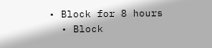• Block for 8 hours
  • Block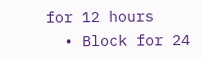for 12 hours
  • Block for 24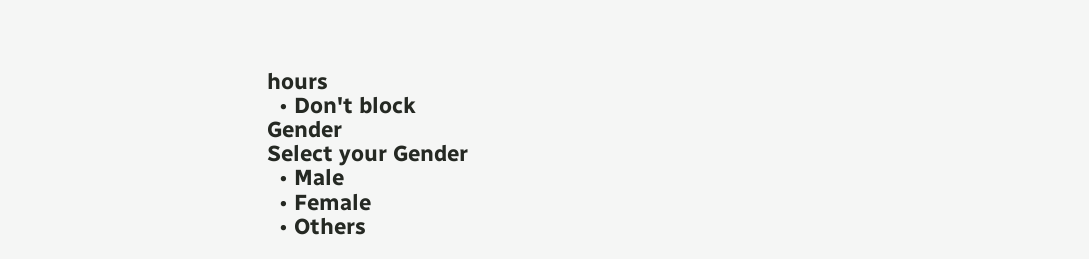hours
  • Don't block
Gender
Select your Gender
  • Male
  • Female
  • Others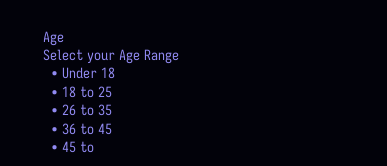Age
Select your Age Range
  • Under 18
  • 18 to 25
  • 26 to 35
  • 36 to 45
  • 45 to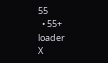55
  • 55+
loader
X